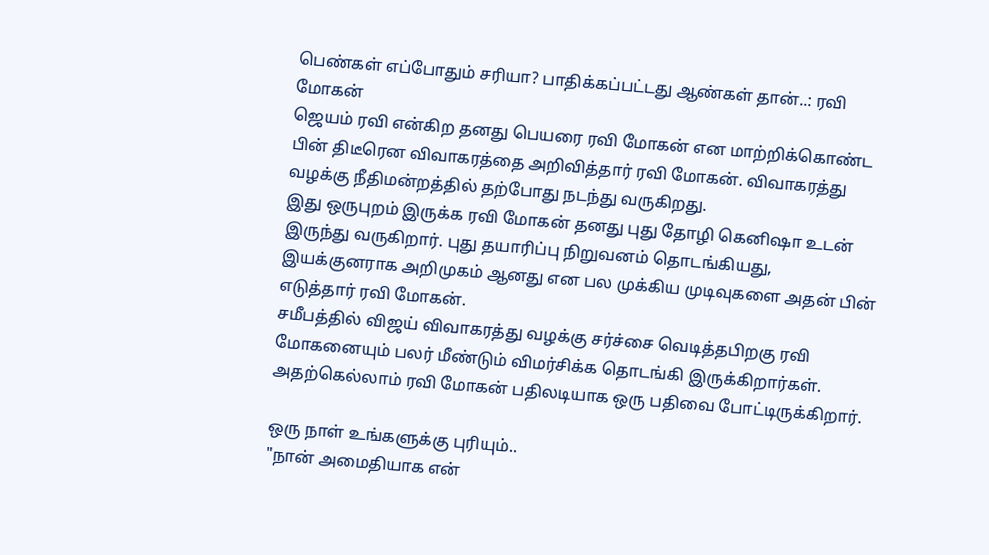பெண்கள் எப்போதும் சரியா? பாதிக்கப்பட்டது ஆண்கள் தான்..: ரவி மோகன்
ஜெயம் ரவி என்கிற தனது பெயரை ரவி மோகன் என மாற்றிக்கொண்ட பின் திடீரென விவாகரத்தை அறிவித்தார் ரவி மோகன். விவாகரத்து வழக்கு நீதிமன்றத்தில் தற்போது நடந்து வருகிறது.
இது ஒருபுறம் இருக்க ரவி மோகன் தனது புது தோழி கெனிஷா உடன் இருந்து வருகிறார். புது தயாரிப்பு நிறுவனம் தொடங்கியது, இயக்குனராக அறிமுகம் ஆனது என பல முக்கிய முடிவுகளை அதன் பின் எடுத்தார் ரவி மோகன்.
சமீபத்தில் விஜய் விவாகரத்து வழக்கு சர்ச்சை வெடித்தபிறகு ரவி மோகனையும் பலர் மீண்டும் விமர்சிக்க தொடங்கி இருக்கிறார்கள். அதற்கெல்லாம் ரவி மோகன் பதிலடியாக ஒரு பதிவை போட்டிருக்கிறார்.

ஒரு நாள் உங்களுக்கு புரியும்..
"நான் அமைதியாக என்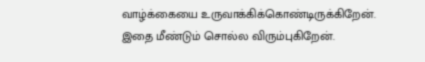வாழ்க்கையை உருவாக்கிக்கொண்டிருக்கிறேன். இதை மீண்டும் சொல்ல விரும்புகிறேன்.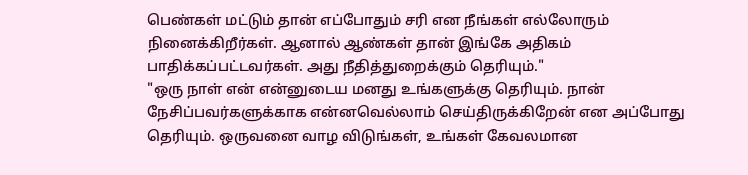பெண்கள் மட்டும் தான் எப்போதும் சரி என நீங்கள் எல்லோரும் நினைக்கிறீர்கள். ஆனால் ஆண்கள் தான் இங்கே அதிகம் பாதிக்கப்பட்டவர்கள். அது நீதித்துறைக்கும் தெரியும்."
"ஒரு நாள் என் என்னுடைய மனது உங்களுக்கு தெரியும். நான் நேசிப்பவர்களுக்காக என்னவெல்லாம் செய்திருக்கிறேன் என அப்போது தெரியும். ஒருவனை வாழ விடுங்கள், உங்கள் கேவலமான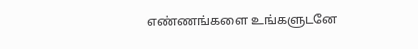எண்ணங்களை உங்களுடனே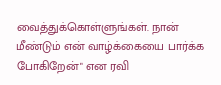வைத்துக்கொள்ளுங்கள். நான் மீண்டும் என் வாழ்க்கையை பார்க்க போகிறேன்" என ரவி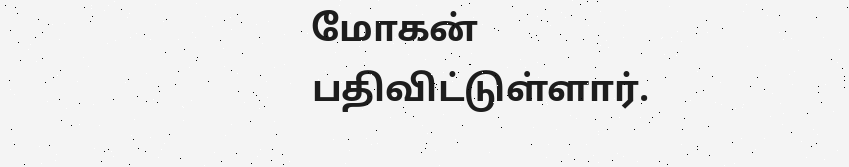மோகன் பதிவிட்டுள்ளார்.